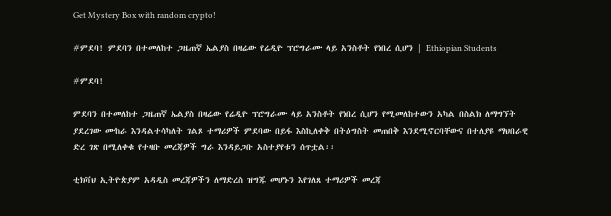Get Mystery Box with random crypto!

#ምደባ! ምደባን በተመለከተ ጋዜጠኛ ኤልያስ በዛሬው የሬዲዮ ፕሮግራሙ ላይ አንስቶት የነበረ ሲሆን | Ethiopian Students

#ምደባ!

ምደባን በተመለከተ ጋዜጠኛ ኤልያስ በዛሬው የሬዲዮ ፕሮግራሙ ላይ አንስቶት የነበረ ሲሆን የሚመለከተውን አካል በስልክ ለማግኘት ያደረገው ሙከራ እንዳልተሳካለት ገልጾ ተማሪዎች ምደባው በይፋ እስኪለቀቅ በትዕግስት መጠበቅ እንደሚኖርባቸውና በተለያዩ ማህበራዊ ድረ ገጽ በሚለቀቁ የተዛቡ መረጃዎች ግራ እንዳይጋቡ አስተያየቱን ሰጥቷል፡፡

ቲክቫህ ኢትዮጵያም አዳዲስ መረጃዎችን ለማድረስ ዝግጁ መሆኑን እየገለጸ ተማሪዎች መረጃ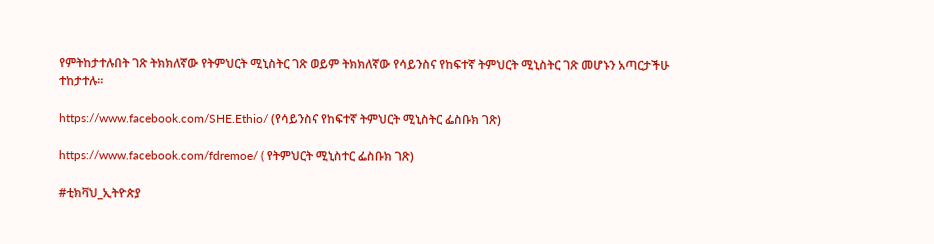የምትከታተሉበት ገጽ ትክክለኛው የትምህርት ሚኒስትር ገጽ ወይም ትክክለኛው የሳይንስና የከፍተኛ ትምህርት ሚኒስትር ገጽ መሆኑን አጣርታችሁ ተከታተሉ፡፡

https://www.facebook.com/SHE.Ethio/ (የሳይንስና የከፍተኛ ትምህርት ሚኒስትር ፌስቡክ ገጽ)

https://www.facebook.com/fdremoe/ ( የትምህርት ሚኒስተር ፌስቡክ ገጽ)

#ቲክቫህ_ኢትዮጵያ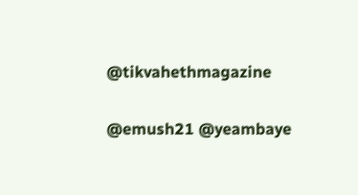@tikvahethmagazine

@emush21 @yeambaye